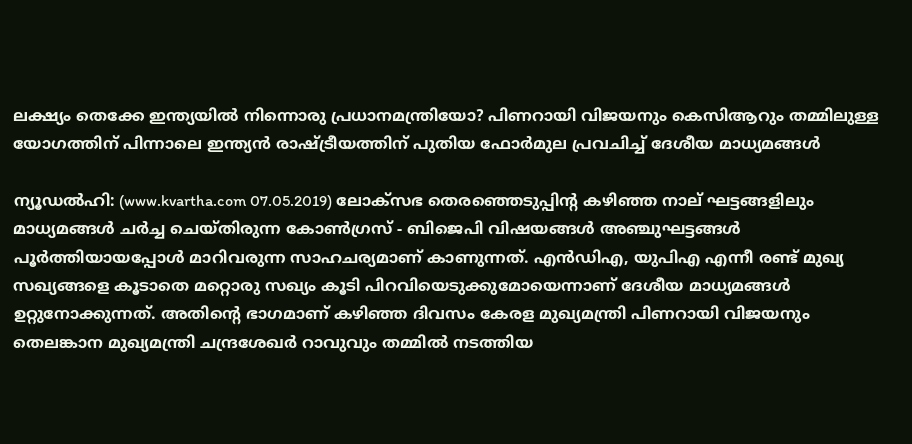ലക്ഷ്യം തെക്കേ ഇന്ത്യയില്‍ നിന്നൊരു പ്രധാനമന്ത്രിയോ? പിണറായി വിജയനും കെസിആറും തമ്മിലുള്ള യോഗത്തിന് പിന്നാലെ ഇന്ത്യന്‍ രാഷ്ട്രീയത്തിന് പുതിയ ഫോര്‍മുല പ്രവചിച്ച് ദേശീയ മാധ്യമങ്ങള്‍

ന്യൂഡല്‍ഹി: (www.kvartha.com 07.05.2019) ലോക്‌സഭ തെരഞ്ഞെടുപ്പിന്റ കഴിഞ്ഞ നാല് ഘട്ടങ്ങളിലും മാധ്യമങ്ങള്‍ ചര്‍ച്ച ചെയ്തിരുന്ന കോണ്‍ഗ്രസ് - ബിജെപി വിഷയങ്ങള്‍ അഞ്ചുഘട്ടങ്ങള്‍ പൂര്‍ത്തിയായപ്പോള്‍ മാറിവരുന്ന സാഹചര്യമാണ് കാണുന്നത്. എന്‍ഡിഎ, യുപിഎ എന്നീ രണ്ട് മുഖ്യ സഖ്യങ്ങളെ കൂടാതെ മറ്റൊരു സഖ്യം കൂടി പിറവിയെടുക്കുമോയെന്നാണ് ദേശീയ മാധ്യമങ്ങള്‍ ഉറ്റുനോക്കുന്നത്. അതിന്റെ ഭാഗമാണ് കഴിഞ്ഞ ദിവസം കേരള മുഖ്യമന്ത്രി പിണറായി വിജയനും തെലങ്കാന മുഖ്യമന്ത്രി ചന്ദ്രശേഖര്‍ റാവുവും തമ്മില്‍ നടത്തിയ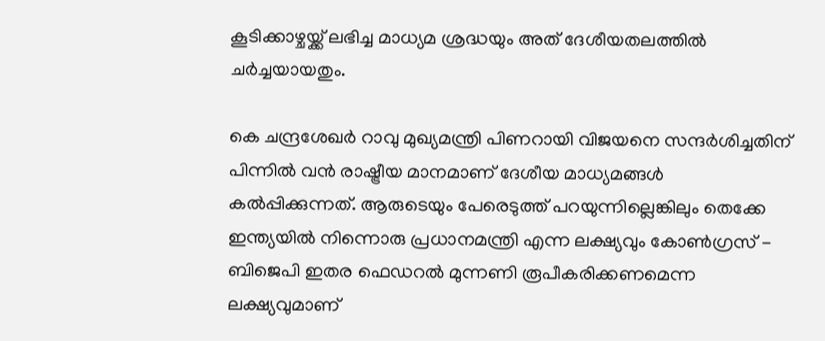കൂടിക്കാഴ്ചയ്ക്ക് ലഭിച്ച മാധ്യമ ശ്രദ്ധയും അത് ദേശീയതലത്തില്‍ ചര്‍ച്ചയായതും.

കെ ചന്ദ്രശേഖര്‍ റാവു മുഖ്യമന്ത്രി പിണറായി വിജയനെ സന്ദര്‍ശിച്ചതിന് പിന്നില്‍ വന്‍ രാഷ്ട്രീയ മാനമാണ് ദേശീയ മാധ്യമങ്ങള്‍ കല്‍പ്പിക്കുന്നത്. ആരുടെയും പേരെടുത്ത് പറയുന്നില്ലെങ്കിലും തെക്കേ ഇന്ത്യയില്‍ നിന്നൊരു പ്രധാനമന്ത്രി എന്ന ലക്ഷ്യവും കോണ്‍ഗ്രസ് - ബിജെപി ഇതര ഫെഡറല്‍ മുന്നണി രൂപീകരിക്കണമെന്ന ലക്ഷ്യവുമാണ്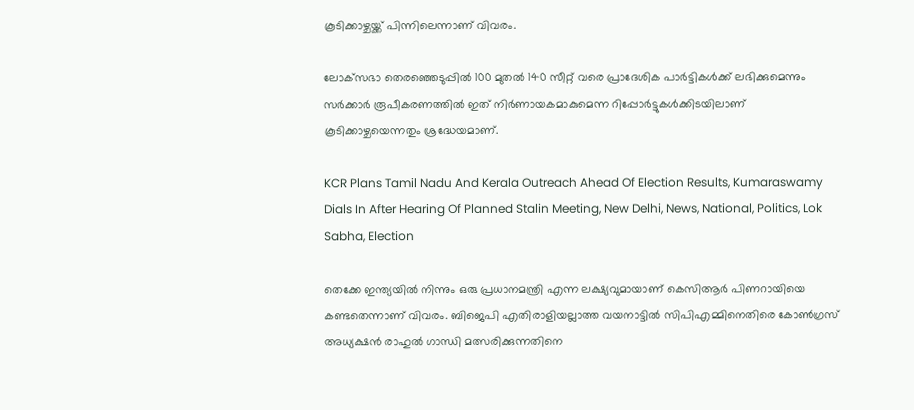കൂടിക്കാഴ്ചയ്ക്ക് പിന്നിലെന്നാണ് വിവരം.

ലോക്‌സഭാ തെരഞ്ഞെടുപ്പില്‍ 100 മുതല്‍ 140 സീറ്റ് വരെ പ്രാദേശിക പാര്‍ട്ടികള്‍ക്ക് ലഭിക്കുമെന്നും സര്‍ക്കാര്‍ രൂപീകരണത്തില്‍ ഇത് നിര്‍ണായകമാകുമെന്ന റിപ്പോര്‍ട്ടുകള്‍ക്കിടയിലാണ് കൂടിക്കാഴ്ചയെന്നതും ശ്രദ്ധേയമാണ്.

KCR Plans Tamil Nadu And Kerala Outreach Ahead Of Election Results, Kumaraswamy Dials In After Hearing Of Planned Stalin Meeting, New Delhi, News, National, Politics, Lok Sabha, Election

തെക്കേ ഇന്ത്യയില്‍ നിന്നും ഒരു പ്രധാനമന്ത്രി എന്ന ലക്ഷ്യവുമായാണ് കെസിആര്‍ പിണറായിയെ കണ്ടതെന്നാണ് വിവരം. ബിജെപി എതിരാളിയല്ലാത്ത വയനാട്ടില്‍ സിപിഎമ്മിനെതിരെ കോണ്‍ഗ്രസ് അധ്യക്ഷന്‍ രാഹുല്‍ ഗാന്ധി മത്സരിക്കുന്നതിനെ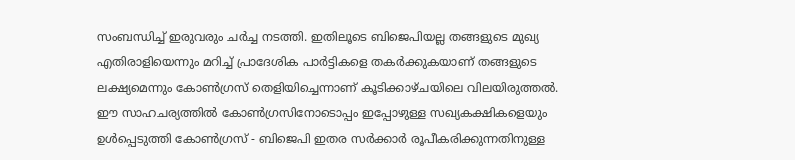സംബന്ധിച്ച് ഇരുവരും ചര്‍ച്ച നടത്തി. ഇതിലൂടെ ബിജെപിയല്ല തങ്ങളുടെ മുഖ്യ എതിരാളിയെന്നും മറിച്ച് പ്രാദേശിക പാര്‍ട്ടികളെ തകര്‍ക്കുകയാണ് തങ്ങളുടെ ലക്ഷ്യമെന്നും കോണ്‍ഗ്രസ് തെളിയിച്ചെന്നാണ് കൂടിക്കാഴ്ചയിലെ വിലയിരുത്തല്‍. ഈ സാഹചര്യത്തില്‍ കോണ്‍ഗ്രസിനോടൊപ്പം ഇപ്പോഴുള്ള സഖ്യകക്ഷികളെയും ഉള്‍പ്പെടുത്തി കോണ്‍ഗ്രസ് - ബിജെപി ഇതര സര്‍ക്കാര്‍ രൂപീകരിക്കുന്നതിനുള്ള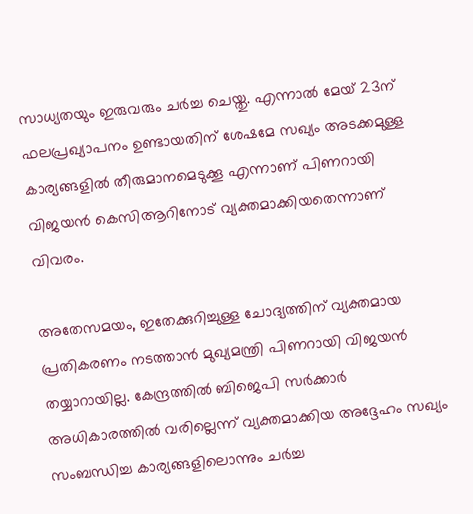സാധ്യതയും ഇരുവരും ചര്‍ച്ച ചെയ്തു. എന്നാല്‍ മേയ് 23ന് ഫലപ്രഖ്യാപനം ഉണ്ടായതിന് ശേഷമേ സഖ്യം അടക്കമുള്ള കാര്യങ്ങളില്‍ തീരുമാനമെടുക്കൂ എന്നാണ് പിണറായി വിജയന്‍ കെസിആറിനോട് വ്യക്തമാക്കിയതെന്നാണ് വിവരം.

അതേസമയം, ഇതേക്കുറിച്ചുള്ള ചോദ്യത്തിന് വ്യക്തമായ പ്രതികരണം നടത്താന്‍ മുഖ്യമന്ത്രി പിണറായി വിജയന്‍ തയ്യാറായില്ല. കേന്ദ്രത്തില്‍ ബിജെപി സര്‍ക്കാര്‍ അധികാരത്തില്‍ വരില്ലെന്ന് വ്യക്തമാക്കിയ അദ്ദേഹം സഖ്യം സംബന്ധിച്ച കാര്യങ്ങളിലൊന്നും ചര്‍ച്ച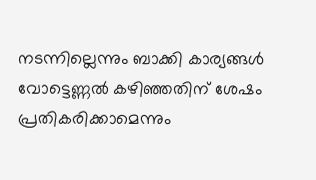നടന്നില്ലെന്നും ബാക്കി കാര്യങ്ങള്‍ വോട്ടെണ്ണല്‍ കഴിഞ്ഞതിന് ശേഷം പ്രതികരിക്കാമെന്നും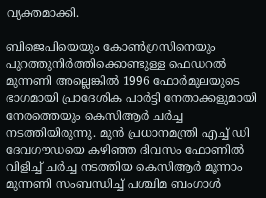വ്യക്തമാക്കി.

ബിജെപിയെയും കോണ്‍ഗ്രസിനെയും പുറത്തുനിര്‍ത്തിക്കൊണ്ടുള്ള ഫെഡറല്‍ മുന്നണി അല്ലെങ്കില്‍ 1996 ഫോര്‍മുലയുടെ ഭാഗമായി പ്രാദേശിക പാര്‍ട്ടി നേതാക്കളുമായി നേരത്തെയും കെസിആര്‍ ചര്‍ച്ച നടത്തിയിരുന്നു. മുന്‍ പ്രധാനമന്ത്രി എച്ച് ഡി ദേവഗൗഡയെ കഴിഞ്ഞ ദിവസം ഫോണില്‍ വിളിച്ച് ചര്‍ച്ച നടത്തിയ കെസിആര്‍ മൂന്നാം മുന്നണി സംബന്ധിച്ച് പശ്ചിമ ബംഗാള്‍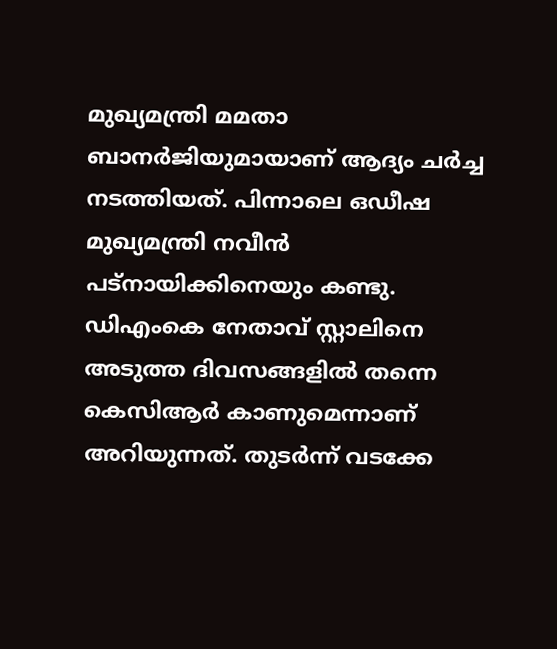മുഖ്യമന്ത്രി മമതാ ബാനര്‍ജിയുമായാണ് ആദ്യം ചര്‍ച്ച നടത്തിയത്. പിന്നാലെ ഒഡീഷ മുഖ്യമന്ത്രി നവീന്‍ പട്‌നായിക്കിനെയും കണ്ടു. ഡിഎംകെ നേതാവ് സ്റ്റാലിനെ അടുത്ത ദിവസങ്ങളില്‍ തന്നെ കെസിആര്‍ കാണുമെന്നാണ് അറിയുന്നത്. തുടര്‍ന്ന് വടക്കേ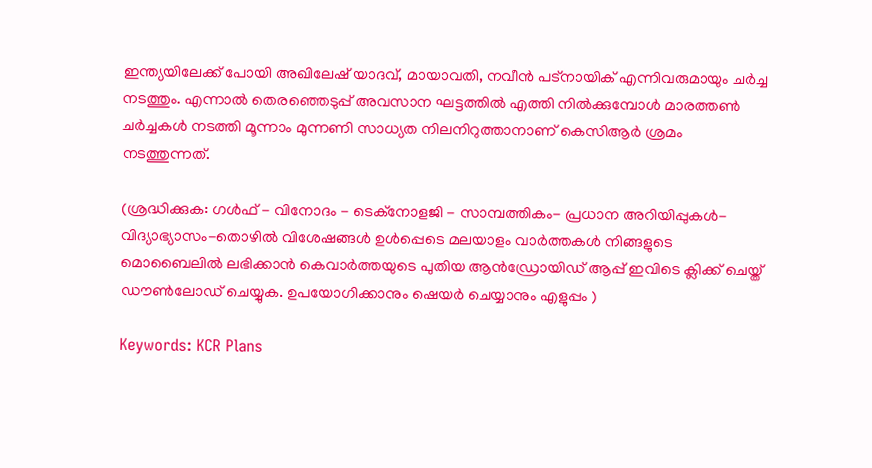ഇന്ത്യയിലേക്ക് പോയി അഖിലേഷ് യാദവ്, മായാവതി, നവീന്‍ പട്‌നായിക് എന്നിവരുമായും ചര്‍ച്ച നടത്തും. എന്നാല്‍ തെരഞ്ഞെടുപ്പ് അവസാന ഘട്ടത്തില്‍ എത്തി നില്‍ക്കുമ്പോള്‍ മാരത്തണ്‍ ചര്‍ച്ചകള്‍ നടത്തി മൂന്നാം മുന്നണി സാധ്യത നിലനിറുത്താനാണ് കെസിആര്‍ ശ്രമം നടത്തുന്നത്.

(ശ്രദ്ധിക്കുക: ഗൾഫ് - വിനോദം - ടെക്നോളജി - സാമ്പത്തികം- പ്രധാന അറിയിപ്പുകൾ-വിദ്യാഭ്യാസം-തൊഴിൽ വിശേഷങ്ങൾ ഉൾപ്പെടെ മലയാളം വാർത്തകൾ നിങ്ങളുടെ മൊബൈലിൽ ലഭിക്കാൻ കെവാർത്തയുടെ പുതിയ ആൻഡ്രോയിഡ് ആപ്പ് ഇവിടെ ക്ലിക്ക് ചെയ്ത് ഡൗൺലോഡ് ചെയ്യുക. ഉപയോഗിക്കാനും ഷെയർ ചെയ്യാനും എളുപ്പം )

Keywords: KCR Plans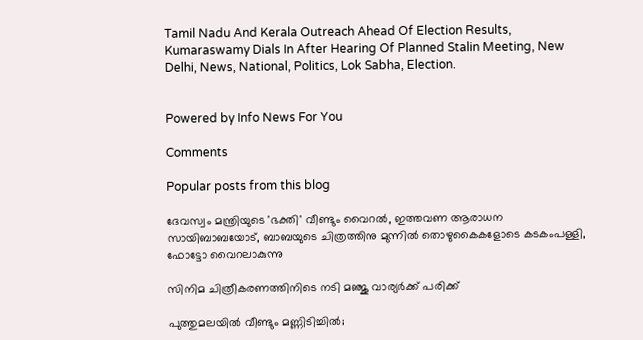Tamil Nadu And Kerala Outreach Ahead Of Election Results, Kumaraswamy Dials In After Hearing Of Planned Stalin Meeting, New Delhi, News, National, Politics, Lok Sabha, Election.


Powered by Info News For You

Comments

Popular posts from this blog

ദേവസ്വം മന്ത്രിയുടെ 'ഭക്തി' വീണ്ടും വൈറല്‍, ഇത്തവണ ആരാധന സായിബാബയോട്, ബാബയുടെ ചിത്രത്തിനു മുന്നില്‍ തൊഴുകൈകളോടെ കടകംപള്ളി, ഫോട്ടോ വൈറലാകുന്നു

സിനിമ ചിത്രീകരണത്തിനിടെ നടി മഞ്ജു വാര്യര്‍ക്ക് പരിക്ക്

പുത്തുമലയില്‍ വീണ്ടും മണ്ണിടിച്ചില്‍;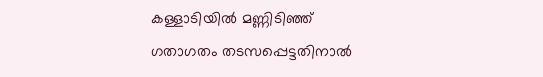കള്ളാടിയില്‍ മണ്ണിടിഞ്ഞ് ഗതാഗതം തടസപ്പെട്ടതിനാല്‍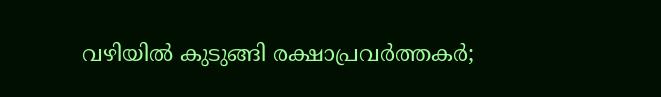വഴിയില്‍ കുടുങ്ങി രക്ഷാപ്രവര്‍ത്തകര്‍;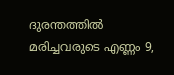ദുരന്തത്തില്‍ മരിച്ചവരുടെ എണ്ണം 9,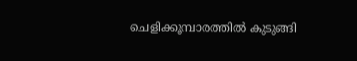ചെളിക്കൂമ്പാരത്തില്‍ കുടുങ്ങി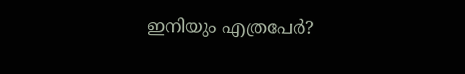ഇനിയും എത്രപേര്‍?